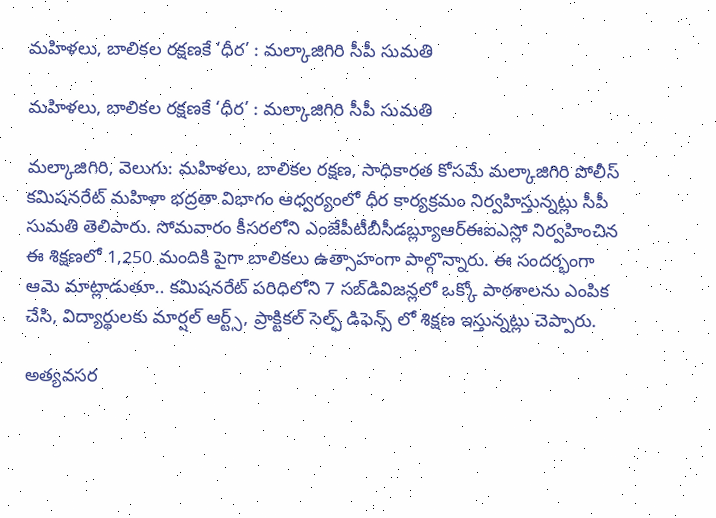మహిళలు, బాలికల రక్షణకే ‘ధీర’ : మల్కాజిగిరి సీపీ సుమతి

మహిళలు, బాలికల రక్షణకే ‘ధీర’ : మల్కాజిగిరి సీపీ సుమతి

మల్కాజిగిరి, వెలుగు: మహిళలు, బాలికల రక్షణ, సాధికారత కోసమే మల్కాజిగిరి పోలీస్ కమిషనరేట్ మహిళా భద్రతా విభాగం ఆధ్వర్యంలో ధీర కార్యక్రమం నిర్వహిస్తున్నట్లు సీపీ సుమతి తెలిపారు. సోమవారం కీసరలోని ఎంజేపీటీబీసీడబ్ల్యూఆర్ఈఐఎస్లో నిర్వహించిన ఈ శిక్షణలో 1,250 మందికి పైగా బాలికలు ఉత్సాహంగా పాల్గొన్నారు. ఈ సందర్భంగా ఆమె మాట్లాడుతూ.. కమిషనరేట్ పరిధిలోని 7 సబ్‌‌‌‌‌‌‌‌‌‌‌‌‌‌‌‌‌‌‌‌‌‌‌‌‌‌‌‌‌‌‌‌‌‌‌‌‌‌‌‌‌‌‌‌‌‌‌‌‌‌‌‌‌‌‌‌‌‌‌‌‌‌‌‌డివిజన్లలో ఒక్కో పాఠశాలను ఎంపిక చేసి, విద్యార్థులకు మార్షల్ ఆర్ట్స్, ప్రాక్టికల్ సెల్ఫ్ డిఫెన్స్ లో శిక్షణ ఇస్తున్నట్లు చెప్పారు.

అత్యవసర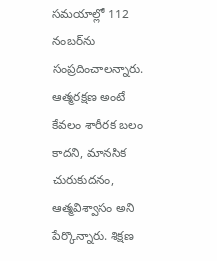సమయాల్లో 112 నంబర్‌‌‌‌‌‌‌‌‌‌‌‌‌‌‌‌‌‌‌‌‌‌‌‌‌‌‌‌‌‌‌‌‌‌‌‌‌‌‌‌‌‌‌‌‌‌‌‌‌‌‌‌‌‌‌‌‌‌‌‌‌‌‌‌ను సంప్రదించాలన్నారు. ఆత్మరక్షణ అంటే కేవలం శారీరక బలం కాదని, మానసిక చురుకుదనం, ఆత్మవిశ్వాసం అని పేర్కొన్నారు. శిక్షణ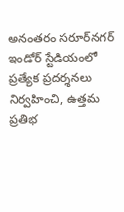అనంతరం సరూర్‌‌‌‌‌‌‌‌‌‌‌‌‌‌‌‌‌‌‌‌‌‌‌‌‌‌‌‌‌‌‌‌‌‌‌‌‌‌‌‌‌‌‌‌‌‌‌‌‌‌‌‌‌‌‌‌‌‌‌‌‌‌‌‌నగర్ ఇండోర్ స్టేడియంలో ప్రత్యేక ప్రదర్శనలు నిర్వహించి, ఉత్తమ ప్రతిభ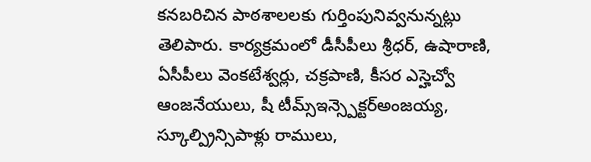కనబరిచిన పాఠశాలలకు గుర్తింపునివ్వనున్నట్లు తెలిపారు. కార్యక్రమంలో డీసీపీలు శ్రీధర్, ఉషారాణి, ఏసీపీలు వెంకటేశ్వర్లు, చక్రపాణి, కీసర ఎస్హెచ్వో ఆంజనేయులు, షీ టీమ్స్ఇన్స్పెక్టర్అంజయ్య, స్కూల్ప్రిన్సిపాళ్లు రాములు,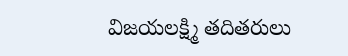విజయలక్ష్మి తదితరులు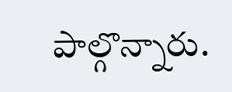పాల్గొన్నారు.